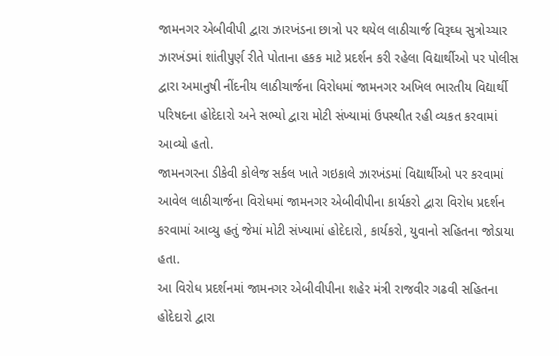જામનગર એબીવીપી દ્વારા ઝારખંડના છાત્રો પર થયેલ લાઠીચાર્જ વિરૂઘ્ધ સુત્રોચ્ચાર
ઝારખંડમાં શાંતીપુર્ણ રીતે પોતાના હકક માટે પ્રદર્શન કરી રહેલા વિદ્યાર્થીઓ પર પોલીસ દ્વારા અમાનુષી નીંદનીય લાઠીચાર્જના વિરોધમાં જામનગર અખિલ ભારતીય વિદ્યાર્થી પરિષદના હોદેદારો અને સભ્યો દ્વારા મોટી સંખ્યામાં ઉપસ્થીત રહી વ્યકત કરવામાં આવ્યો હતો.
જામનગરના ડીકેવી કોલેજ સર્કલ ખાતે ગઇકાલે ઝારખંડમાં વિદ્યાર્થીઓ પર કરવામાં આવેલ લાઠીચાર્જના વિરોધમાં જામનગર એબીવીપીના કાર્યકરો દ્વારા વિરોધ પ્રદર્શન કરવામાં આવ્યુ હતું જેમાં મોટી સંખ્યામાં હોદેદારો, કાર્યકરો, યુવાનો સહિતના જોડાયા હતા.
આ વિરોધ પ્રદર્શનમાં જામનગર એબીવીપીના શહેર મંત્રી રાજવીર ગઢવી સહિતના હોદેદારો દ્વારા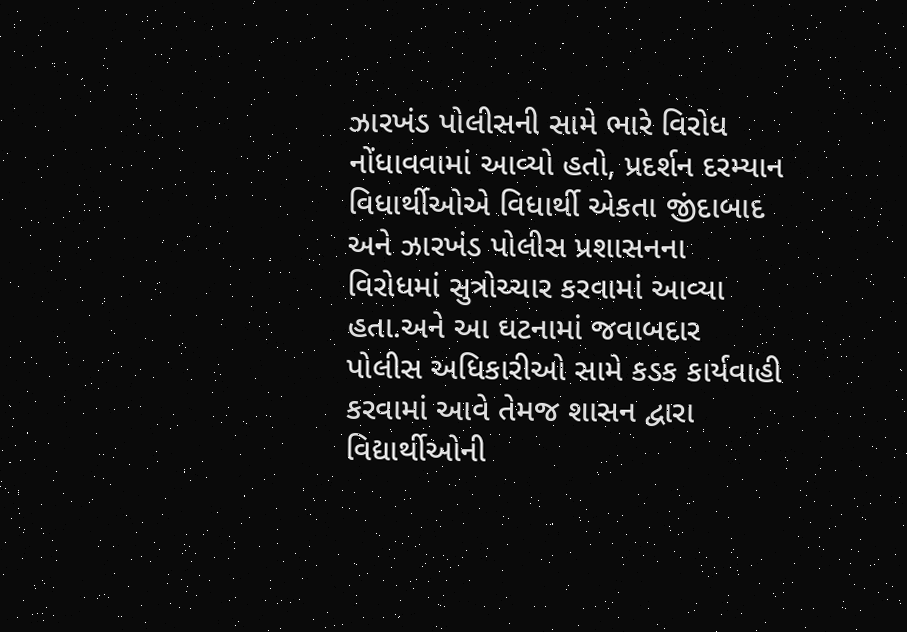ઝારખંડ પોલીસની સામે ભારે વિરોધ નોંધાવવામાં આવ્યો હતો, પ્રદર્શન દરમ્યાન વિધાર્થીઓએ વિધાર્થી એકતા જીંદાબાદ અને ઝારખંડ પોલીસ પ્રશાસનના વિરોધમાં સુત્રોચ્ચાર કરવામાં આવ્યા હતા.અને આ ઘટનામાં જવાબદાર પોલીસ અધિકારીઓ સામે કડક કાર્યવાહી કરવામાં આવે તેમજ શાસન દ્વારા વિદ્યાર્થીઓની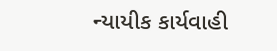ન્યાયીક કાર્યવાહી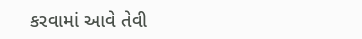કરવામાં આવે તેવી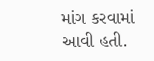માંગ કરવામાં આવી હતી.